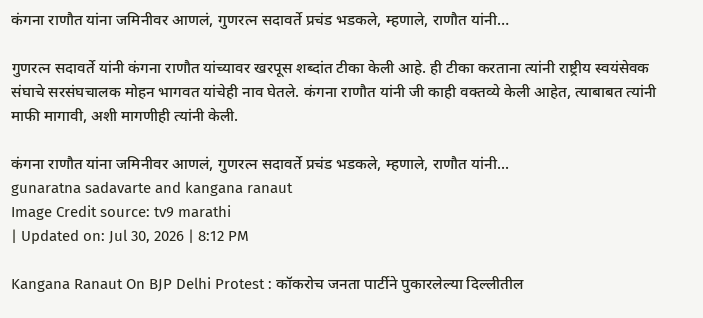कंगना राणौत यांना जमिनीवर आणलं, गुणरत्न सदावर्ते प्रचंड भडकले, म्हणाले, राणौत यांनी…

गुणरत्न सदावर्ते यांनी कंगना राणौत यांच्यावर खरपूस शब्दांत टीका केली आहे. ही टीका करताना त्यांनी राष्ट्रीय स्वयंसेवक संघाचे सरसंघचालक मोहन भागवत यांचेही नाव घेतले. कंगना राणौत यांनी जी काही वक्तव्ये केली आहेत, त्याबाबत त्यांनी माफी मागावी, अशी मागणीही त्यांनी केली.

कंगना राणौत यांना जमिनीवर आणलं, गुणरत्न सदावर्ते प्रचंड भडकले, म्हणाले, राणौत यांनी...
gunaratna sadavarte and kangana ranaut
Image Credit source: tv9 marathi
| Updated on: Jul 30, 2026 | 8:12 PM

Kangana Ranaut On BJP Delhi Protest : कॉकरोच जनता पार्टीने पुकारलेल्या दिल्लीतील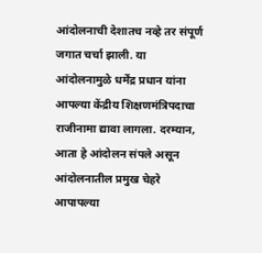आंदोलनाची देशातच नव्हे तर संपूर्ण जगात चर्चा झाली. या आंदोलनामुळे धर्मेंद्र प्रधान यांना आपल्या केंद्रीय शिक्षणमंत्रिपदाचा राजीनामा द्यावा लागला. दरम्यान, आता हे आंदोलन संपले असून आंदोलनातील प्रमुख चेहरे आपापल्या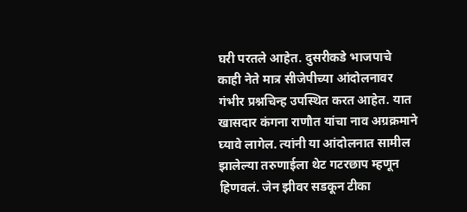घरी परतले आहेत. दुसरीकडे भाजपाचे काही नेते मात्र सीजेपीच्या आंदोलनावर गंभीर प्रश्नचिन्ह उपस्थित करत आहेत. यात खासदार कंगना राणौत यांचा नाव अग्रक्रमाने घ्यावे लागेल. त्यांनी या आंदोलनात सामील झालेल्या तरुणाईला थेट गटरछाप म्हणून हिणवलं. जेन झीवर सडकून टीका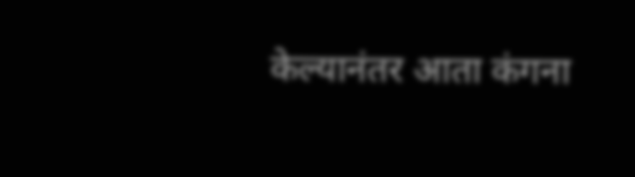केल्यानंतर आता कंगना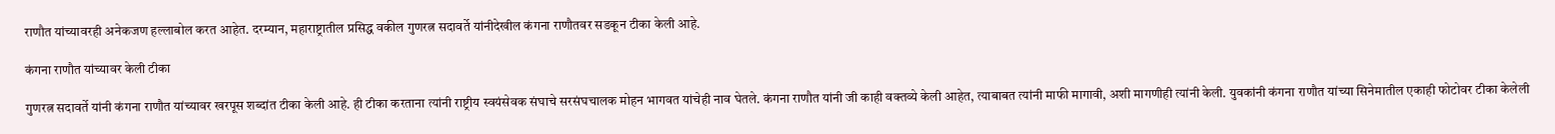राणौत यांच्यावरही अनेकजण हल्लाबोल करत आहेत. दरम्यान, महाराष्ट्रातील प्रसिद्ध वकील गुणरत्न सदावर्ते यांनीदेखील कंगना राणौतवर सडकून टीका केली आहे.

कंगना राणौत यांच्यावर केली टीका

गुणरत्न सदावर्ते यांनी कंगना राणौत यांच्यावर खरपूस शब्दांत टीका केली आहे. ही टीका करताना त्यांनी राष्ट्रीय स्वयंसेवक संघाचे सरसंघचालक मोहन भागवत यांचेही नाव घेतले. कंगना राणौत यांनी जी काही वक्तव्ये केली आहेत, त्याबाबत त्यांनी माफी मागावी, अशी मागणीही त्यांनी केली. युवकांनी कंगना राणौत यांच्या सिनेमातील एकाही फोटोवर टीका केलेली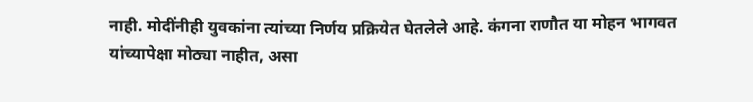नाही. मोदींनीही युवकांना त्यांच्या निर्णय प्रक्रियेत घेतलेले आहे. कंगना राणौत या मोहन भागवत यांच्यापेक्षा मोठ्या नाहीत, असा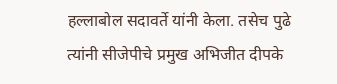हल्लाबोल सदावर्ते यांनी केला. तसेच पुढे त्यांनी सीजेपीचे प्रमुख अभिजीत दीपके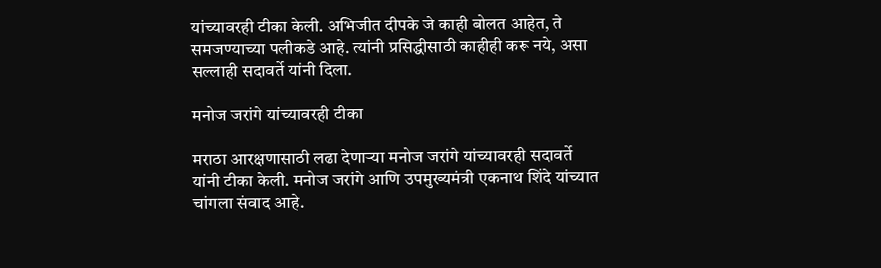यांच्यावरही टीका केली. अभिजीत दीपके जे काही बोलत आहेत, ते समजण्याच्या पलीकडे आहे. त्यांनी प्रसिद्धीसाठी काहीही करू नये, असा सल्लाही सदावर्ते यांनी दिला.

मनोज जरांगे यांच्यावरही टीका

मराठा आरक्षणासाठी लढा देणाऱ्या मनोज जरांगे यांच्यावरही सदावर्ते यांनी टीका केली. मनोज जरांगे आणि उपमुख्यमंत्री एकनाथ शिंदे यांच्यात चांगला संवाद आहे.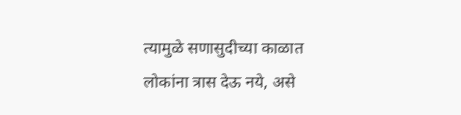त्यामुळे सणासुदीच्या काळात लोकांना त्रास देऊ नये, असे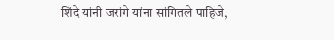शिंदे यांनी जरांगे यांना सांगितले पाहिजे,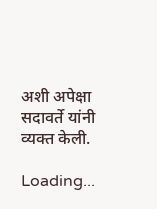अशी अपेक्षा सदावर्ते यांनी व्यक्त केली.

Loading...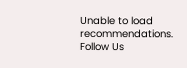Unable to load recommendations.
Follow Us